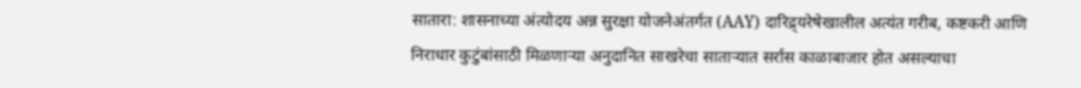सातारा: शासनाच्या अंत्योदय अन्न सुरक्षा योजनेअंतर्गत (AAY) दारिद्र्यरेषेखालील अत्यंत गरीब, कष्टकरी आणि निराधार कुटुंबांसाठी मिळणाऱ्या अनुदानित साखरेचा साताऱ्यात सर्रास काळाबाजार होत असल्याचा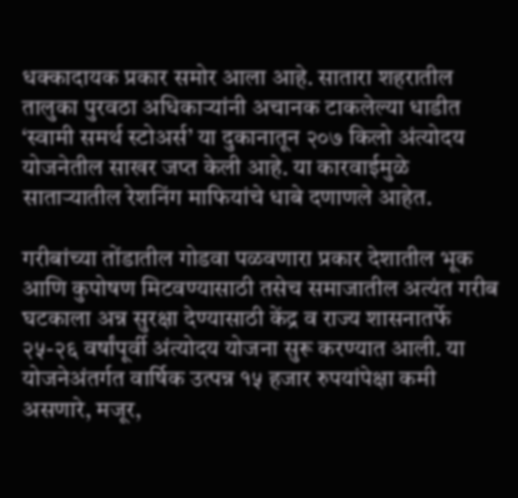धक्कादायक प्रकार समोर आला आहे. सातारा शहरातील तालुका पुरवठा अधिकाऱ्यांनी अचानक टाकलेल्या धाडीत ‘स्वामी समर्थ स्टोअर्स’ या दुकानातून २०७ किलो अंत्योदय योजनेतील साखर जप्त केली आहे. या कारवाईमुळे साताऱ्यातील रेशनिंग माफियांचे धाबे दणाणले आहेत.

गरीबांच्या तोंडातील गोडवा पळवणारा प्रकार देशातील भूक आणि कुपोषण मिटवण्यासाठी तसेच समाजातील अत्यंत गरीब घटकाला अन्न सुरक्षा देण्यासाठी केंद्र व राज्य शासनातर्फे २५-२६ वर्षांपूर्वी अंत्योदय योजना सुरू करण्यात आली. या योजनेअंतर्गत वार्षिक उत्पन्न १५ हजार रुपयांपेक्षा कमी असणारे, मजूर,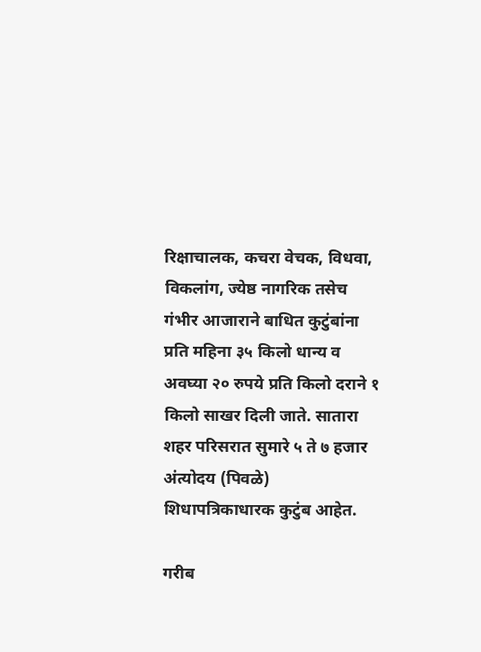रिक्षाचालक, कचरा वेचक, विधवा, विकलांग, ज्येष्ठ नागरिक तसेच गंभीर आजाराने बाधित कुटुंबांना प्रति महिना ३५ किलो धान्य व अवघ्या २० रुपये प्रति किलो दराने १ किलो साखर दिली जाते. सातारा शहर परिसरात सुमारे ५ ते ७ हजार अंत्योदय (पिवळे) शिधापत्रिकाधारक कुटुंब आहेत.

गरीब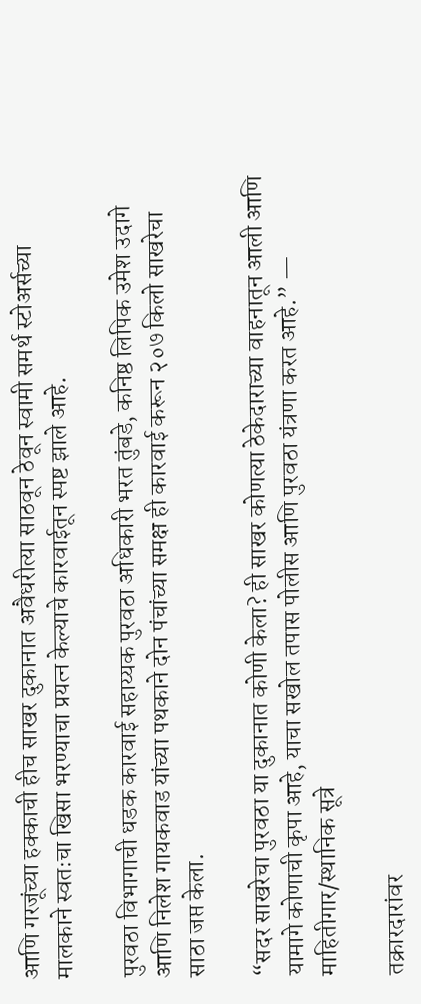आणि गरजूंच्या हक्काची हीच साखर दुकानात अवैधरीत्या साठवून ठेवून स्वामी समर्थ स्टोअर्सच्या मालकाने स्वतःचा खिसा भरण्याचा प्रयत्न केल्याचे कारवाईतून स्पष्ट झाले आहे.

पुरवठा विभागाची धडक कारवाई सहाय्यक पुरवठा अधिकारी भरत तुंबडे, कनिष्ठ लिपिक उमेश उदागे आणि निलेश गायकवाड यांच्या पथकाने दोन पंचांच्या समक्ष ही कारवाई करून २०७ किलो साखरेचा साठा जप्त केला.

“सदर साखरेचा पुरवठा या दुकानात कोणी केला? ही साखर कोणत्या ठेकेदाराच्या वाहनातून आली आणि यामागे कोणाची कृपा आहे, याचा सखोल तपास पोलीस आणि पुरवठा यंत्रणा करत आहे.” — माहितीगार/स्थानिक सूत्रे

तक्रारदारांवर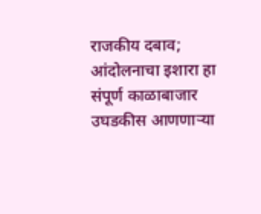राजकीय दबाव; आंदोलनाचा इशारा हा संपूर्ण काळाबाजार उघडकीस आणणाऱ्या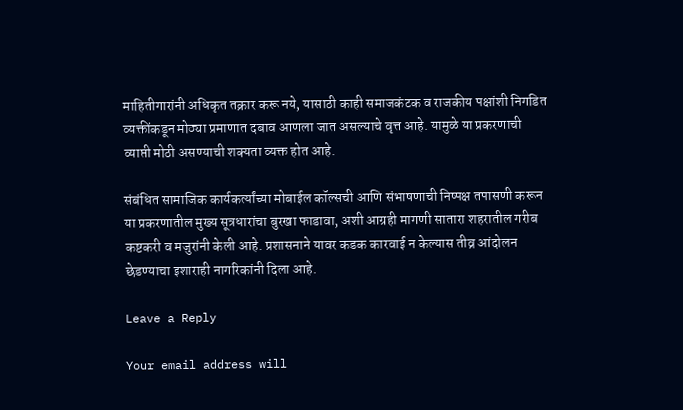माहितीगारांनी अधिकृत तक्रार करू नये, यासाठी काही समाजकंटक व राजकीय पक्षांशी निगडित व्यक्तींकडून मोठ्या प्रमाणात दबाव आणला जात असल्याचे वृत्त आहे. यामुळे या प्रकरणाची व्याप्ती मोठी असण्याची शक्यता व्यक्त होत आहे.

संबंधित सामाजिक कार्यकर्त्यांच्या मोबाईल कॉल्सची आणि संभाषणाची निष्पक्ष तपासणी करून या प्रकरणातील मुख्य सूत्रधारांचा बुरखा फाडावा, अशी आग्रही मागणी सातारा शहरातील गरीब कष्टकरी व मजुरांनी केली आहे. प्रशासनाने यावर कडक कारवाई न केल्यास तीव्र आंदोलन छेडण्याचा इशाराही नागरिकांनी दिला आहे.

Leave a Reply

Your email address will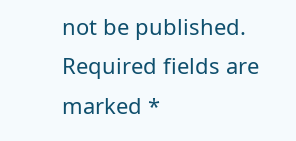not be published. Required fields are marked *